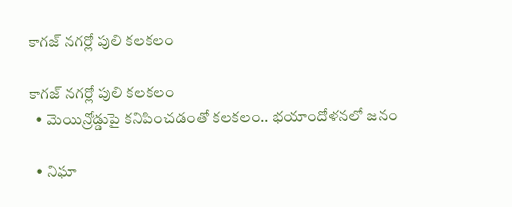కాగజ్ నగర్లో పులి కలకలం

కాగజ్ నగర్లో పులి కలకలం
  • మెయిన్రోడ్డుపై కనిపించడంతో కలకలం.. భయాందోళనలో జనం

  • నిఘా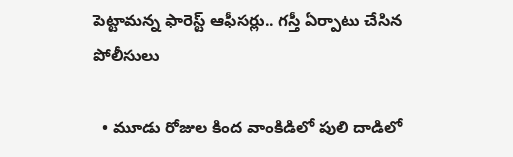పెట్టామన్న ఫారెస్ట్ ఆఫీసర్లు.. గస్తీ ఏర్పాటు చేసిన పోలీసులు

  • మూడు రోజుల కింద వాంకిడిలో పులి దాడిలో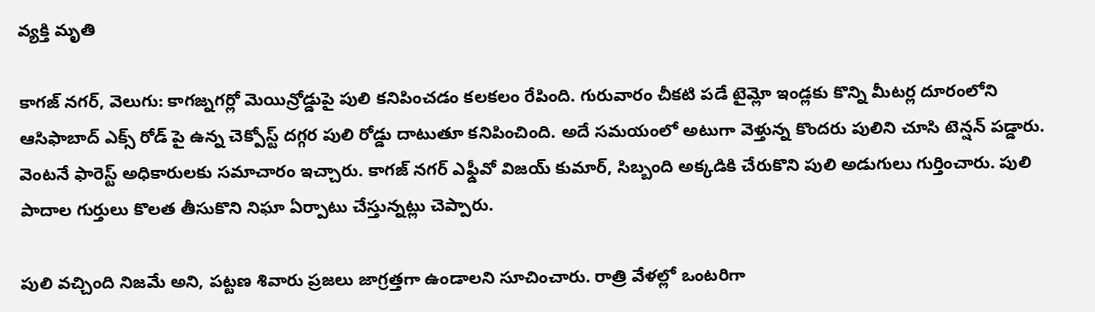వ్యక్తి మృతి

కాగజ్ నగర్, వెలుగు: కాగజ్నగర్లో మెయిన్రోడ్డుపై పులి కనిపించడం కలకలం రేపింది. గురువారం చీకటి పడే టైమ్లో ఇండ్లకు కొన్ని మీటర్ల దూరంలోని ఆసిఫాబాద్ ఎక్స్ రోడ్ పై ఉన్న చెక్పోస్ట్ దగ్గర పులి రోడ్డు దాటుతూ కనిపించింది. అదే సమయంలో అటుగా వెళ్తున్న కొందరు పులిని చూసి టెన్షన్ పడ్డారు. వెంటనే ఫారెస్ట్ అధికారులకు సమాచారం ఇచ్చారు. కాగజ్ నగర్ ఎఫ్డీవో విజయ్ కుమార్, సిబ్బంది అక్కడికి చేరుకొని పులి అడుగులు గుర్తించారు. పులి పాదాల గుర్తులు కొలత తీసుకొని నిఘా ఏర్పాటు చేస్తున్నట్లు చెప్పారు.

పులి వచ్చింది నిజమే అని, పట్టణ శివారు ప్రజలు జాగ్రత్తగా ఉండాలని సూచించారు. రాత్రి వేళల్లో ఒంటరిగా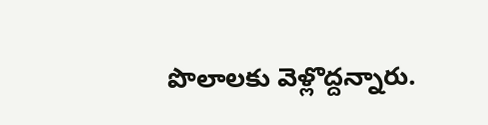పొలాలకు వెళ్లొద్దన్నారు.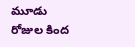మూడు రోజుల కింద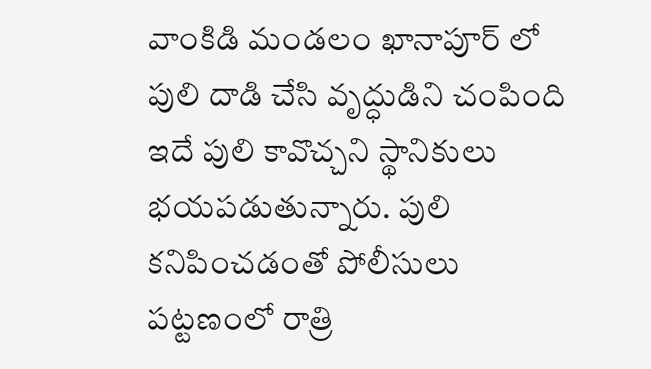వాంకిడి మండలం ఖానాపూర్ లో పులి దాడి చేసి వృద్ధుడిని చంపింది ఇదే పులి కావొచ్చని స్థానికులు భయపడుతున్నారు. పులి కనిపించడంతో పోలీసులు పట్టణంలో రాత్రి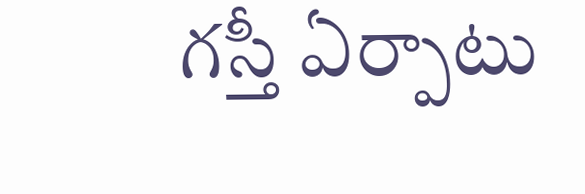గస్తీ ఏర్పాటు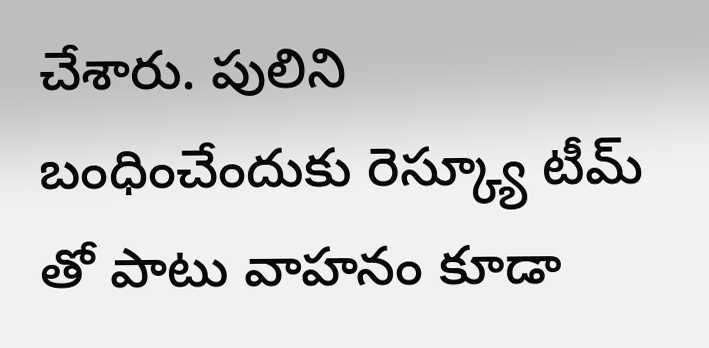చేశారు. పులిని బంధించేందుకు రెస్క్యూ టీమ్ తో పాటు వాహనం కూడా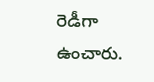రెడీగా ఉంచారు.